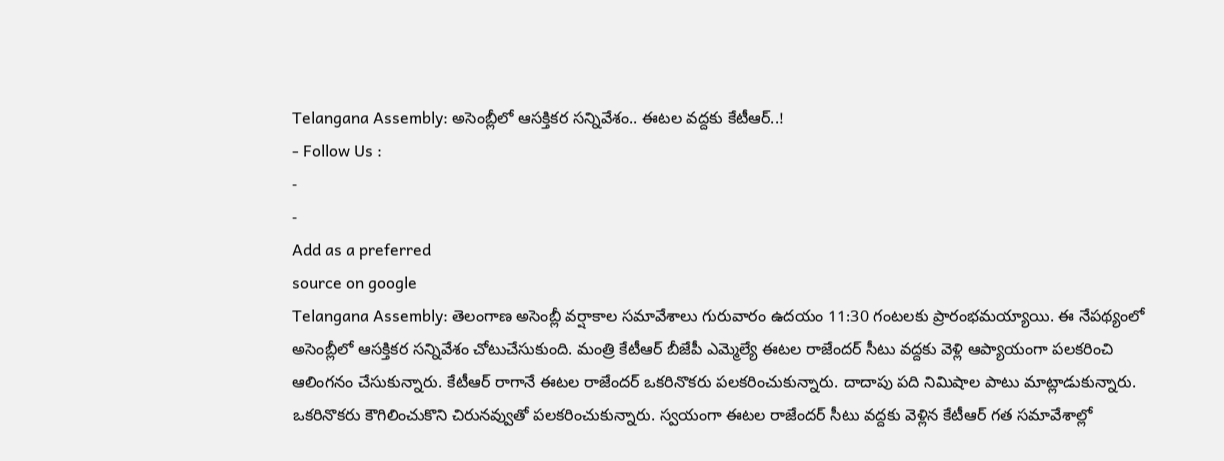Telangana Assembly: అసెంబ్లీలో ఆసక్తికర సన్నివేశం.. ఈటల వద్దకు కేటీఆర్..!
- Follow Us :
-
-
Add as a preferred
source on google
Telangana Assembly: తెలంగాణ అసెంబ్లీ వర్షాకాల సమావేశాలు గురువారం ఉదయం 11:30 గంటలకు ప్రారంభమయ్యాయి. ఈ నేపథ్యంలో అసెంబ్లీలో ఆసక్తికర సన్నివేశం చోటుచేసుకుంది. మంత్రి కేటీఆర్ బీజేపీ ఎమ్మెల్యే ఈటల రాజేందర్ సీటు వద్దకు వెళ్లి ఆప్యాయంగా పలకరించి ఆలింగనం చేసుకున్నారు. కేటీఆర్ రాగానే ఈటల రాజేందర్ ఒకరినొకరు పలకరించుకున్నారు. దాదాపు పది నిమిషాల పాటు మాట్లాడుకున్నారు. ఒకరినొకరు కౌగిలించుకొని చిరునవ్వుతో పలకరించుకున్నారు. స్వయంగా ఈటల రాజేందర్ సీటు వద్దకు వెళ్లిన కేటీఆర్ గత సమావేశాల్లో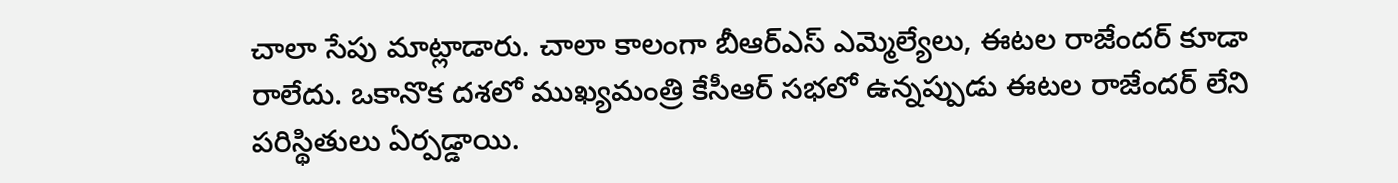చాలా సేపు మాట్లాడారు. చాలా కాలంగా బీఆర్ఎస్ ఎమ్మెల్యేలు, ఈటల రాజేందర్ కూడా రాలేదు. ఒకానొక దశలో ముఖ్యమంత్రి కేసీఆర్ సభలో ఉన్నప్పుడు ఈటల రాజేందర్ లేని పరిస్థితులు ఏర్పడ్డాయి.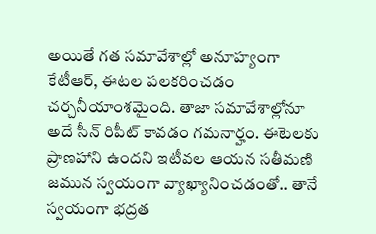అయితే గత సమావేశాల్లో అనూహ్యంగా కేటీఆర్, ఈటల పలకరించడం చర్చనీయాంశమైంది. తాజా సమావేశాల్లోనూ అదే సీన్ రిపీట్ కావడం గమనార్హం. ఈటెలకు ప్రాణహాని ఉందని ఇటీవల ఆయన సతీమణి జమున స్వయంగా వ్యాఖ్యానించడంతో.. తానే స్వయంగా భద్రత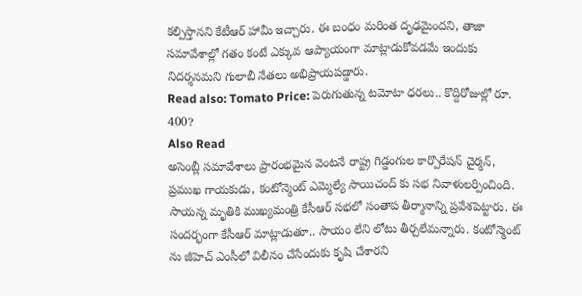కల్పిస్తానని కేటీఆర్ హామీ ఇచ్చారు. ఈ బంధం మరింత దృఢమైందని, తాజా సమావేశాల్లో గతం కంటే ఎక్కువ ఆప్యాయంగా మాట్లాడుకోవడమే ఇందుకు నిదర్శనమని గులాబీ నేతలు అభిప్రాయపడ్డారు.
Read also: Tomato Price: పెరుగుతున్న టమోటా ధరలు.. కొద్దిరోజుల్లో రూ. 400?
Also Read
అసెంబ్లీ సమావేశాలు ప్రారంభమైన వెంటనే రాష్ట్ర గిడ్డంగుల కార్పొరేషన్ చైర్మన్, ప్రముఖ గాయకుడు, కంటోన్మెంట్ ఎమ్మెల్యే సాయిచంద్ కు సభ నివాళులర్పించింది. సాయన్న మృతికి ముఖ్యమంత్రి కేసీఆర్ సభలో సంతాప తీర్మానాన్ని ప్రవేశపెట్టారు. ఈ సందర్భంగా కేసీఆర్ మాట్లాడుతూ.. సాయం లేని లోటు తీర్చలేమన్నారు. కంటోన్మెంట్ ను జీహెచ్ ఎంసీలో విలీనం చేసేందుకు కృషి చేశారని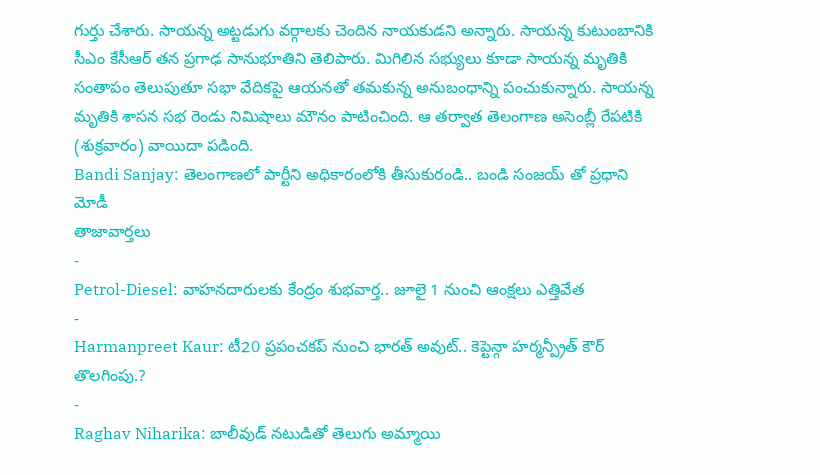గుర్తు చేశారు. సాయన్న అట్టడుగు వర్గాలకు చెందిన నాయకుడని అన్నారు. సాయన్న కుటుంబానికి సీఎం కేసీఆర్ తన ప్రగాఢ సానుభూతిని తెలిపారు. మిగిలిన సభ్యులు కూడా సాయన్న మృతికి సంతాపం తెలుపుతూ సభా వేదికపై ఆయనతో తమకున్న అనుబంధాన్ని పంచుకున్నారు. సాయన్న మృతికి శాసన సభ రెండు నిమిషాలు మౌనం పాటించింది. ఆ తర్వాత తెలంగాణ అసెంబ్లీ రేపటికి (శుక్రవారం) వాయిదా పడింది.
Bandi Sanjay: తెలంగాణలో పార్టీని అధికారంలోకి తీసుకురండి.. బండి సంజయ్ తో ప్రధాని మోడీ
తాజావార్తలు
-
Petrol-Diesel: వాహనదారులకు కేంద్రం శుభవార్త.. జూలై 1 నుంచి ఆంక్షలు ఎత్తివేత
-
Harmanpreet Kaur: టీ20 ప్రపంచకప్ నుంచి భారత్ అవుట్.. కెప్టెన్గా హర్మన్ప్రీత్ కౌర్ తొలగింపు.?
-
Raghav Niharika: బాలీవుడ్ నటుడితో తెలుగు అమ్మాయి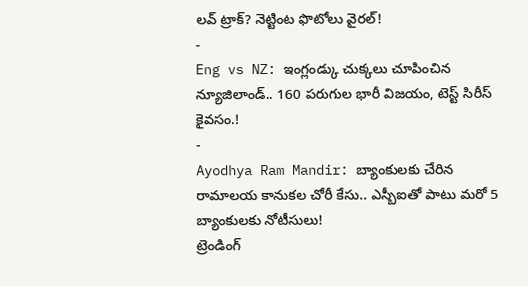లవ్ ట్రాక్? నెట్టింట ఫొటోలు వైరల్!
-
Eng vs NZ: ఇంగ్లండ్కు చుక్కలు చూపించిన న్యూజిలాండ్.. 160 పరుగుల భారీ విజయం, టెస్ట్ సిరీస్ కైవసం.!
-
Ayodhya Ram Mandir: బ్యాంకులకు చేరిన రామాలయ కానుకల చోరీ కేసు.. ఎస్బీఐతో పాటు మరో 5 బ్యాంకులకు నోటీసులు!
ట్రెండింగ్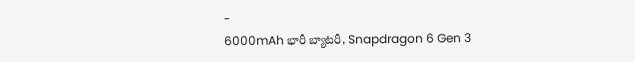-
6000mAh భారీ బ్యాటరీ, Snapdragon 6 Gen 3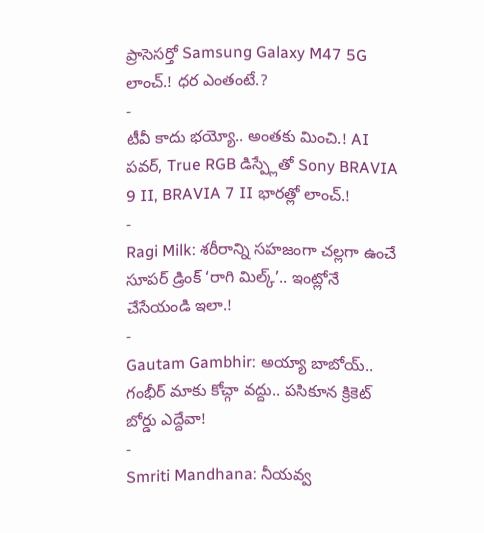ప్రాసెసర్తో Samsung Galaxy M47 5G లాంచ్.! ధర ఎంతంటే.?
-
టీవీ కాదు భయ్యో.. అంతకు మించి.! AI పవర్, True RGB డిస్ప్లేతో Sony BRAVIA 9 II, BRAVIA 7 II భారత్లో లాంచ్.!
-
Ragi Milk: శరీరాన్ని సహజంగా చల్లగా ఉంచే సూపర్ డ్రింక్ ‘రాగి మిల్క్’.. ఇంట్లోనే చేసేయండి ఇలా.!
-
Gautam Gambhir: అయ్యా బాబోయ్.. గంభీర్ మాకు కోచ్గా వద్దు.. పసికూన క్రికెట్ బోర్డు ఎద్దేవా!
-
Smriti Mandhana: నీయవ్వ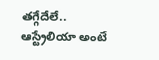తగ్గేదేలే.. ఆస్ట్రేలియా అంటే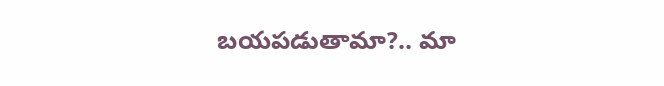బయపడుతామా?.. మా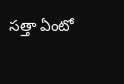సత్తా ఏంటో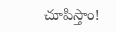చూపిస్తాం!